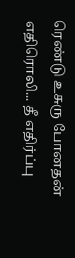ரெண்டு உசுரு போனதன் எதிரொலி... தீ எதிர்ப்பு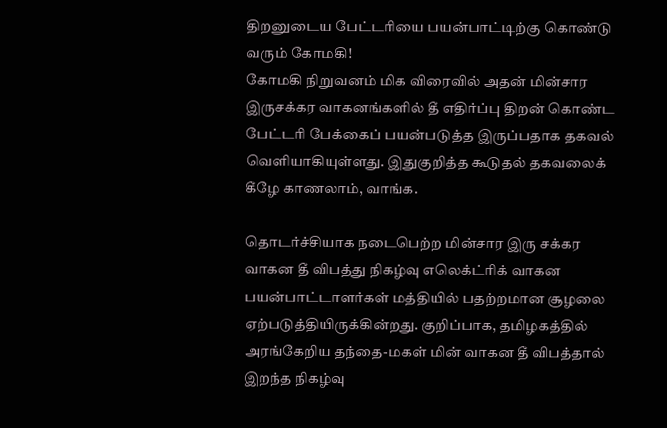திறனுடைய பேட்டரியை பயன்பாட்டிற்கு கொண்டு வரும் கோமகி!
கோமகி நிறுவனம் மிக விரைவில் அதன் மின்சார இருசக்கர வாகனங்களில் தீ எதிர்ப்பு திறன் கொண்ட பேட்டரி பேக்கைப் பயன்படுத்த இருப்பதாக தகவல் வெளியாகியுள்ளது. இதுகுறித்த கூடுதல் தகவலைக் கீழே காணலாம், வாங்க.

தொடர்ச்சியாக நடைபெற்ற மின்சார இரு சக்கர வாகன தீ விபத்து நிகழ்வு எலெக்ட்ரிக் வாகன பயன்பாட்டாளர்கள் மத்தியில் பதற்றமான சூழலை ஏற்படுத்தியிருக்கின்றது. குறிப்பாக, தமிழகத்தில் அரங்கேறிய தந்தை-மகள் மின் வாகன தீ விபத்தால் இறந்த நிகழ்வு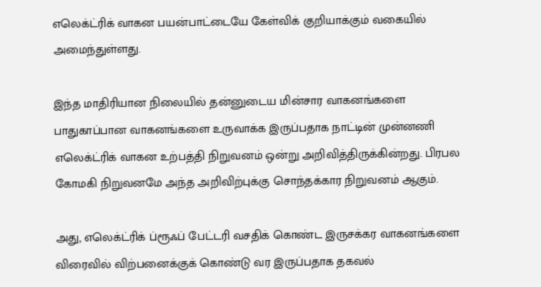எலெக்ட்ரிக் வாகன பயன்பாட்டையே கேள்விக் குறியாக்கும் வகையில் அமைந்துள்ளது.

இந்த மாதிரியான நிலையில் தன்னுடைய மின்சார வாகனங்களை பாதுகாப்பான வாகனங்களை உருவாக்க இருப்பதாக நாட்டின் முன்னணி எலெக்ட்ரிக் வாகன உற்பத்தி நிறுவனம் ஒன்று அறிவித்திருக்கின்றது. பிரபல கோமகி நிறுவனமே அந்த அறிவிற்புக்கு சொந்தக்கார நிறுவனம் ஆகும்.

அது, எலெக்ட்ரிக் ப்ரூஃப் பேட்டரி வசதிக் கொண்ட இருசக்கர வாகனங்களை விரைவில் விற்பனைக்குக் கொண்டு வர இருப்பதாக தகவல்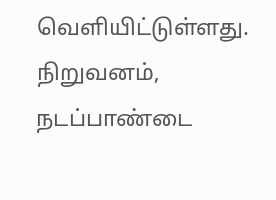வெளியிட்டுள்ளது. நிறுவனம், நடப்பாண்டை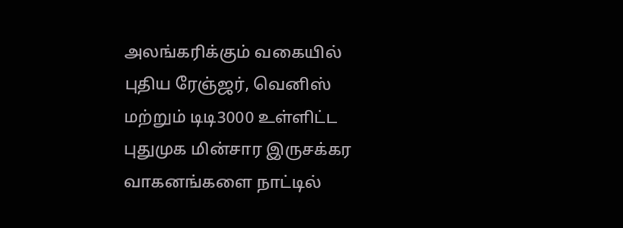அலங்கரிக்கும் வகையில் புதிய ரேஞ்ஜர், வெனிஸ் மற்றும் டிடி3000 உள்ளிட்ட புதுமுக மின்சார இருசக்கர வாகனங்களை நாட்டில்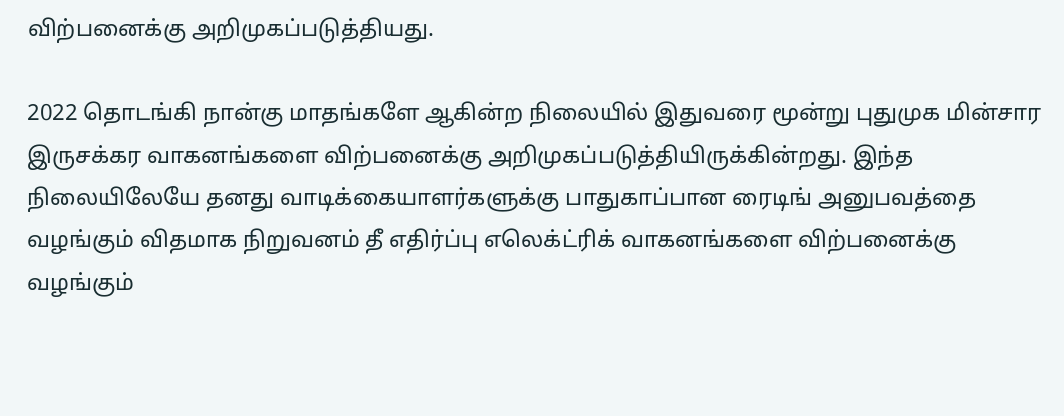விற்பனைக்கு அறிமுகப்படுத்தியது.

2022 தொடங்கி நான்கு மாதங்களே ஆகின்ற நிலையில் இதுவரை மூன்று புதுமுக மின்சார இருசக்கர வாகனங்களை விற்பனைக்கு அறிமுகப்படுத்தியிருக்கின்றது. இந்த நிலையிலேயே தனது வாடிக்கையாளர்களுக்கு பாதுகாப்பான ரைடிங் அனுபவத்தை வழங்கும் விதமாக நிறுவனம் தீ எதிர்ப்பு எலெக்ட்ரிக் வாகனங்களை விற்பனைக்கு வழங்கும்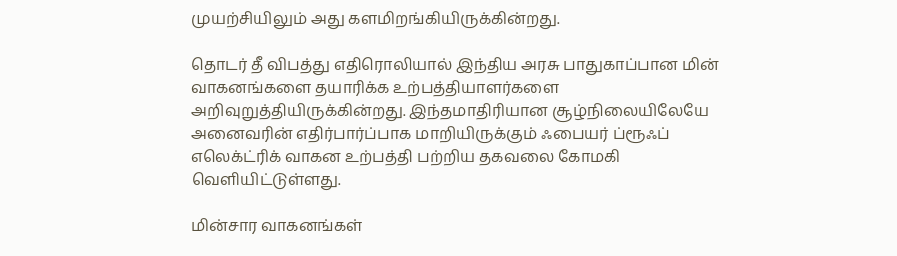முயற்சியிலும் அது களமிறங்கியிருக்கின்றது.

தொடர் தீ விபத்து எதிரொலியால் இந்திய அரசு பாதுகாப்பான மின் வாகனங்களை தயாரிக்க உற்பத்தியாளர்களை அறிவுறுத்தியிருக்கின்றது. இந்தமாதிரியான சூழ்நிலையிலேயே அனைவரின் எதிர்பார்ப்பாக மாறியிருக்கும் ஃபையர் ப்ரூஃப் எலெக்ட்ரிக் வாகன உற்பத்தி பற்றிய தகவலை கோமகி வெளியிட்டுள்ளது.

மின்சார வாகனங்கள்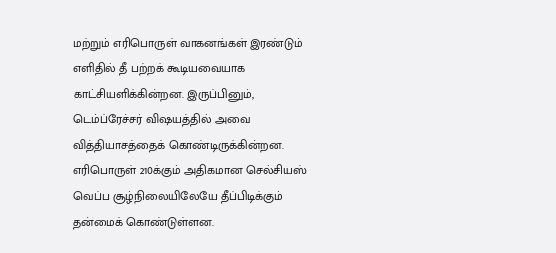மற்றும் எரிபொருள் வாகனங்கள் இரண்டும் எளிதில் தீ பற்றக் கூடியவையாக காட்சியளிக்கின்றன. இருப்பினும், டெம்ப்ரேச்சர் விஷயத்தில் அவை வித்தியாசத்தைக் கொண்டிருக்கின்றன. எரிபொருள் 210க்கும் அதிகமான செல்சியஸ் வெப்ப சூழ்நிலையிலேயே தீப்பிடிக்கும் தன்மைக் கொண்டுள்ளன.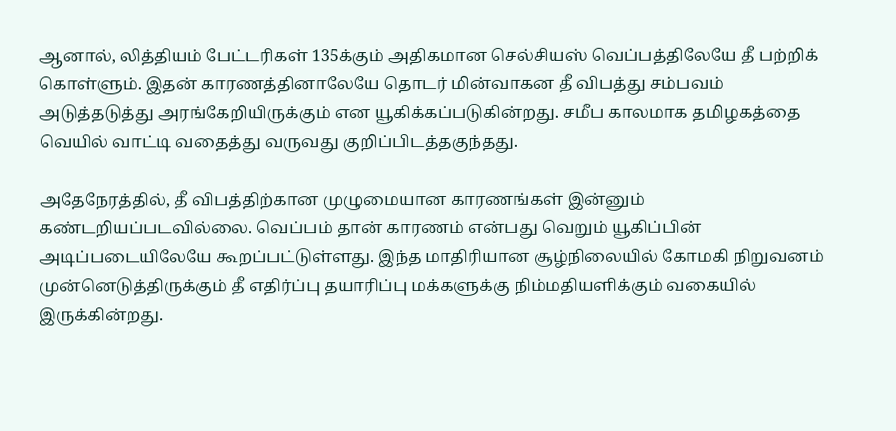ஆனால், லித்தியம் பேட்டரிகள் 135க்கும் அதிகமான செல்சியஸ் வெப்பத்திலேயே தீ பற்றிக் கொள்ளும். இதன் காரணத்தினாலேயே தொடர் மின்வாகன தீ விபத்து சம்பவம் அடுத்தடுத்து அரங்கேறியிருக்கும் என யூகிக்கப்படுகின்றது. சமீப காலமாக தமிழகத்தை வெயில் வாட்டி வதைத்து வருவது குறிப்பிடத்தகுந்தது.

அதேநேரத்தில், தீ விபத்திற்கான முழுமையான காரணங்கள் இன்னும் கண்டறியப்படவில்லை. வெப்பம் தான் காரணம் என்பது வெறும் யூகிப்பின் அடிப்படையிலேயே கூறப்பட்டுள்ளது. இந்த மாதிரியான சூழ்நிலையில் கோமகி நிறுவனம் முன்னெடுத்திருக்கும் தீ எதிர்ப்பு தயாரிப்பு மக்களுக்கு நிம்மதியளிக்கும் வகையில் இருக்கின்றது.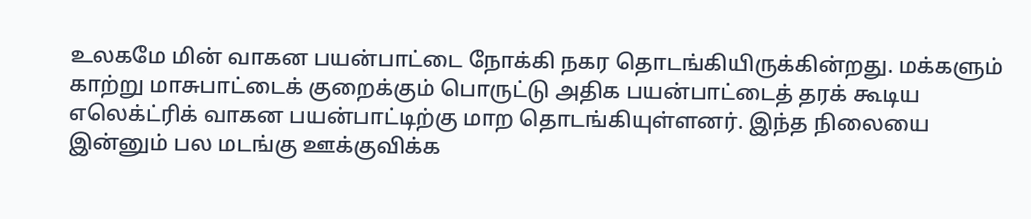உலகமே மின் வாகன பயன்பாட்டை நோக்கி நகர தொடங்கியிருக்கின்றது. மக்களும் காற்று மாசுபாட்டைக் குறைக்கும் பொருட்டு அதிக பயன்பாட்டைத் தரக் கூடிய எலெக்ட்ரிக் வாகன பயன்பாட்டிற்கு மாற தொடங்கியுள்ளனர். இந்த நிலையை இன்னும் பல மடங்கு ஊக்குவிக்க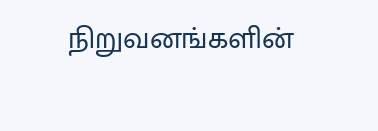நிறுவனங்களின்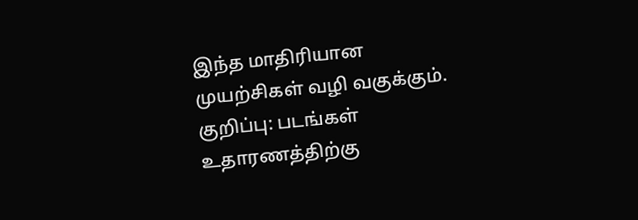இந்த மாதிரியான முயற்சிகள் வழி வகுக்கும்.
குறிப்பு: படங்கள் உதாரணத்திற்கு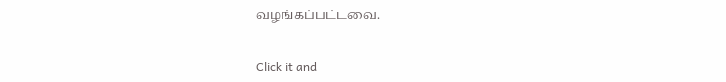வழங்கப்பட்டவை.


Click it and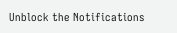Unblock the Notifications